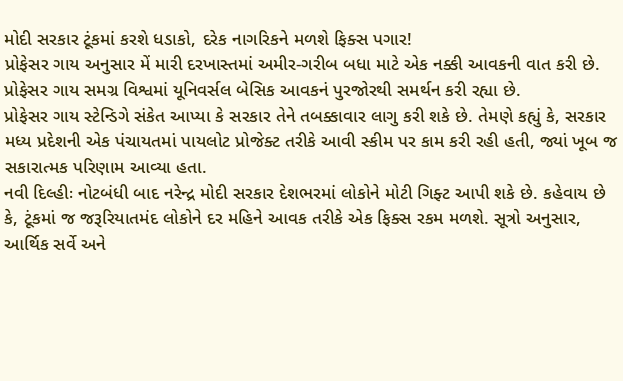મોદી સરકાર ટૂંકમાં કરશે ધડાકો, દરેક નાગરિકને મળશે ફિક્સ પગાર!
પ્રોફેસર ગાય અનુસાર મેં મારી દરખાસ્તમાં અમીર-ગરીબ બધા માટે એક નક્કી આવકની વાત કરી છે. પ્રોફેસર ગાય સમગ્ર વિશ્વમાં યૂનિવર્સલ બેસિક આવકનં પુરજોરથી સમર્થન કરી રહ્યા છે.
પ્રોફેસર ગાય સ્ટેન્ડિગે સંકેત આપ્યા કે સરકાર તેને તબક્કાવાર લાગુ કરી શકે છે. તેમણે કહ્યું કે, સરકાર મધ્ય પ્રદેશની એક પંચાયતમાં પાયલોટ પ્રોજેક્ટ તરીકે આવી સ્કીમ પર કામ કરી રહી હતી, જ્યાં ખૂબ જ સકારાત્મક પરિણામ આવ્યા હતા.
નવી દિલ્હીઃ નોટબંધી બાદ નરેન્દ્ર મોદી સરકાર દેશભરમાં લોકોને મોટી ગિફ્ટ આપી શકે છે. કહેવાય છે કે, ટૂંકમાં જ જરૂરિયાતમંદ લોકોને દર મહિને આવક તરીકે એક ફિક્સ રકમ મળશે. સૂત્રો અનુસાર, આર્થિક સર્વે અને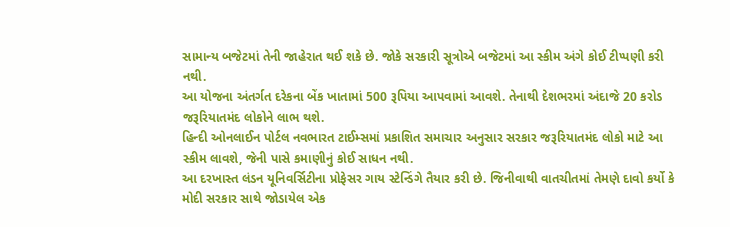સામાન્ય બજેટમાં તેની જાહેરાત થઈ શકે છે. જોકે સરકારી સૂત્રોએ બજેટમાં આ સ્કીમ અંગે કોઈ ટીપ્પણી કરી નથી.
આ યોજના અંતર્ગત દરેકના બેંક ખાતામાં 500 રૂપિયા આપવામાં આવશે. તેનાથી દેશભરમાં અંદાજે 20 કરોડ જરૂરિયાતમંદ લોકોને લાભ થશે.
હિન્દી ઓનલાઈન પોર્ટલ નવભારત ટાઈમ્સમાં પ્રકાશિત સમાચાર અનુસાર સરકાર જરૂરિયાતમંદ લોકો માટે આ સ્કીમ લાવશે, જેની પાસે કમાણીનું કોઈ સાધન નથી.
આ દરખાસ્ત લંડન યૂનિવર્સિટીના પ્રોફેસર ગાય સ્ટેન્ડિંગે તૈયાર કરી છે. જિનીવાથી વાતચીતમાં તેમણે દાવો કર્યો કે મોદી સરકાર સાથે જોડાયેલ એક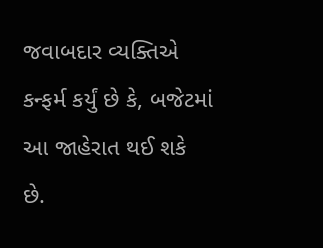જવાબદાર વ્યક્તિએ કન્ફર્મ કર્યું છે કે, બજેટમાં આ જાહેરાત થઈ શકે છે.